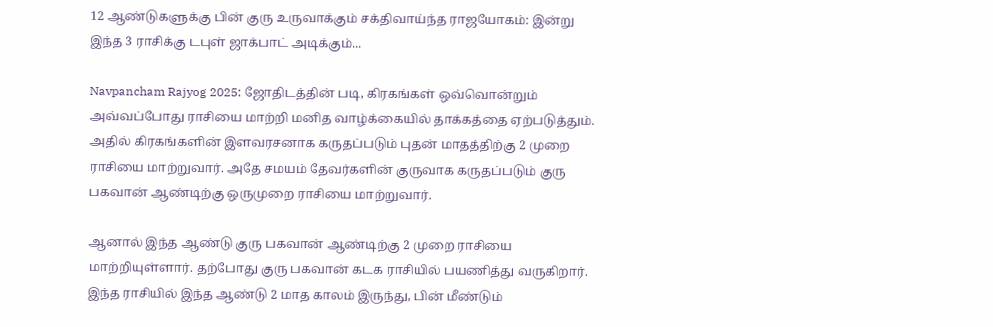12 ஆண்டுகளுக்கு பின் குரு உருவாக்கும் சக்திவாய்ந்த ராஜயோகம்: இன்று இந்த 3 ராசிக்கு டபுள் ஜாக்பாட் அடிக்கும்...

Navpancham Rajyog 2025: ஜோதிடத்தின் படி, கிரகங்கள் ஒவ்வொன்றும் அவ்வப்போது ராசியை மாற்றி மனித வாழ்க்கையில் தாக்கத்தை ஏற்படுத்தும். அதில் கிரகங்களின் இளவரசனாக கருதப்படும் புதன் மாதத்திற்கு 2 முறை ராசியை மாற்றுவார். அதே சமயம் தேவர்களின் குருவாக கருதப்படும் குரு பகவான் ஆண்டிற்கு ஒருமுறை ராசியை மாற்றுவார்.

ஆனால் இந்த ஆண்டு குரு பகவான் ஆண்டிற்கு 2 முறை ராசியை மாற்றியுள்ளார். தற்போது குரு பகவான் கடக ராசியில் பயணித்து வருகிறார். இந்த ராசியில் இந்த ஆண்டு 2 மாத காலம் இருந்து, பின் மீண்டும்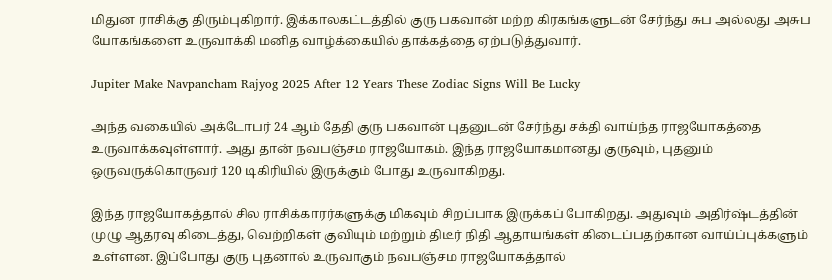மிதுன ராசிக்கு திரும்புகிறார். இக்காலகட்டத்தில் குரு பகவான் மற்ற கிரகங்களுடன் சேர்ந்து சுப அல்லது அசுப யோகங்களை உருவாக்கி மனித வாழ்க்கையில் தாக்கத்தை ஏற்படுத்துவார்.

Jupiter Make Navpancham Rajyog 2025 After 12 Years These Zodiac Signs Will Be Lucky

அந்த வகையில் அக்டோபர் 24 ஆம் தேதி குரு பகவான் புதனுடன் சேர்ந்து சக்தி வாய்ந்த ராஜயோகத்தை உருவாக்கவுள்ளார். அது தான் நவபஞ்சம ராஜயோகம். இந்த ராஜயோகமானது குருவும், புதனும் ஒருவருக்கொருவர் 120 டிகிரியில் இருக்கும் போது உருவாகிறது.

இந்த ராஜயோகத்தால் சில ராசிக்காரர்களுக்கு மிகவும் சிறப்பாக இருக்கப் போகிறது. அதுவும் அதிர்ஷ்டத்தின் முழு ஆதரவு கிடைத்து, வெற்றிகள் குவியும் மற்றும் திடீர் நிதி ஆதாயங்கள் கிடைப்பதற்கான வாய்ப்புக்களும் உள்ளன. இப்போது குரு புதனால் உருவாகும் நவபஞ்சம ராஜயோகத்தால்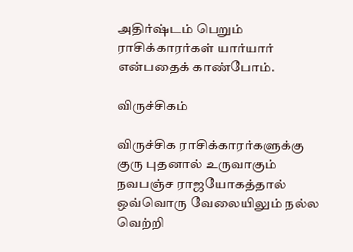அதிர்ஷ்டம் பெறும் ராசிக்காரர்கள் யார்யார் என்பதைக் காண்போம்.

விருச்சிகம்

விருச்சிக ராசிக்காரர்களுக்கு குரு புதனால் உருவாகும் நவபஞ்ச ராஜயோகத்தால் ஒவ்வொரு வேலையிலும் நல்ல வெற்றி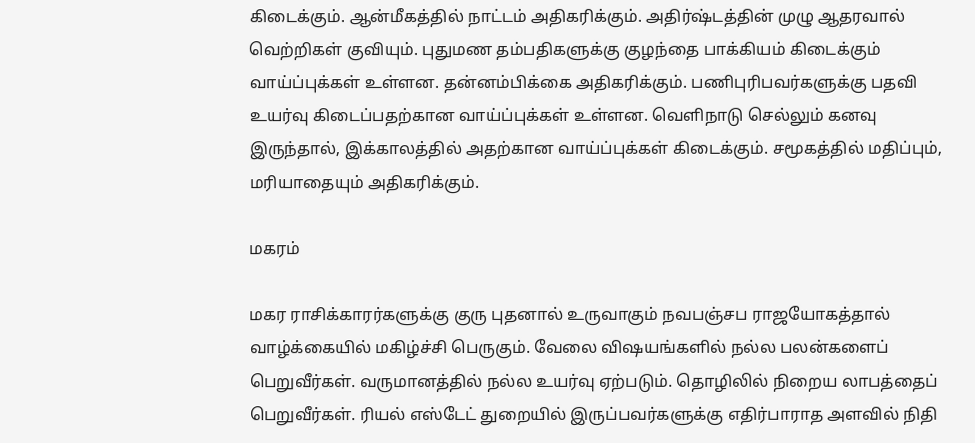கிடைக்கும். ஆன்மீகத்தில் நாட்டம் அதிகரிக்கும். அதிர்ஷ்டத்தின் முழு ஆதரவால் வெற்றிகள் குவியும். புதுமண தம்பதிகளுக்கு குழந்தை பாக்கியம் கிடைக்கும் வாய்ப்புக்கள் உள்ளன. தன்னம்பிக்கை அதிகரிக்கும். பணிபுரிபவர்களுக்கு பதவி உயர்வு கிடைப்பதற்கான வாய்ப்புக்கள் உள்ளன. வெளிநாடு செல்லும் கனவு இருந்தால், இக்காலத்தில் அதற்கான வாய்ப்புக்கள் கிடைக்கும். சமூகத்தில் மதிப்பும், மரியாதையும் அதிகரிக்கும்.

மகரம்

மகர ராசிக்காரர்களுக்கு குரு புதனால் உருவாகும் நவபஞ்சப ராஜயோகத்தால் வாழ்க்கையில் மகிழ்ச்சி பெருகும். வேலை விஷயங்களில் நல்ல பலன்களைப் பெறுவீர்கள். வருமானத்தில் நல்ல உயர்வு ஏற்படும். தொழிலில் நிறைய லாபத்தைப் பெறுவீர்கள். ரியல் எஸ்டேட் துறையில் இருப்பவர்களுக்கு எதிர்பாராத அளவில் நிதி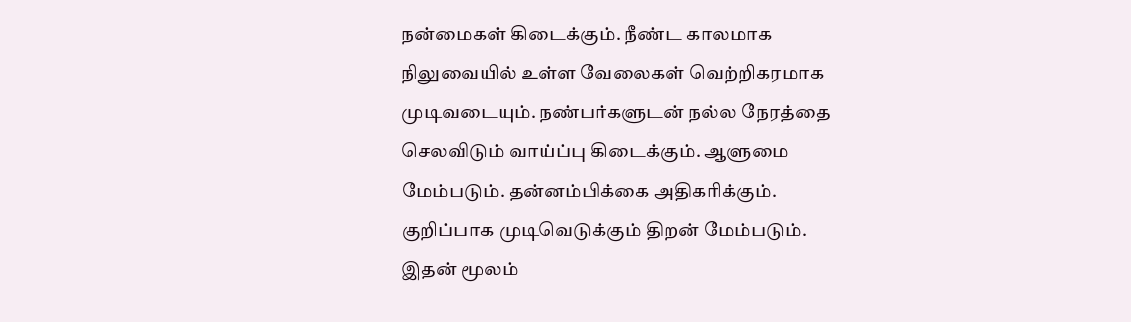நன்மைகள் கிடைக்கும். நீண்ட காலமாக நிலுவையில் உள்ள வேலைகள் வெற்றிகரமாக முடிவடையும். நண்பர்களுடன் நல்ல நேரத்தை செலவிடும் வாய்ப்பு கிடைக்கும். ஆளுமை மேம்படும். தன்னம்பிக்கை அதிகரிக்கும். குறிப்பாக முடிவெடுக்கும் திறன் மேம்படும். இதன் மூலம்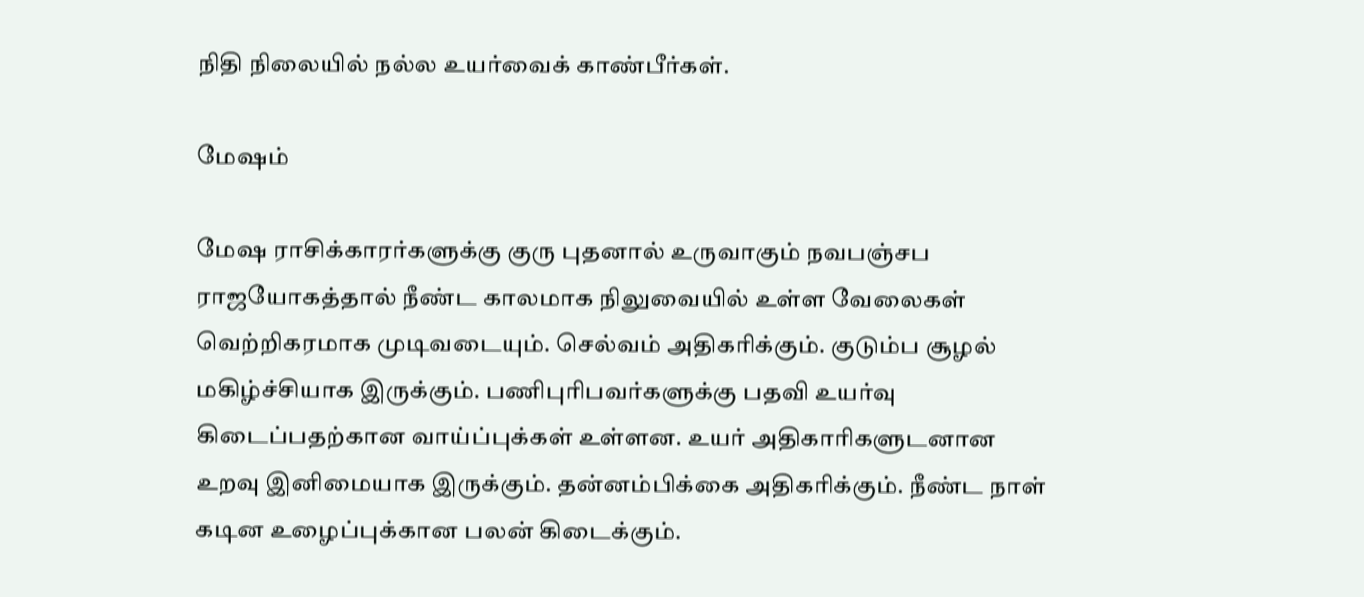நிதி நிலையில் நல்ல உயர்வைக் காண்பீர்கள்.

மேஷம்

மேஷ ராசிக்காரர்களுக்கு குரு புதனால் உருவாகும் நவபஞ்சப ராஜயோகத்தால் நீண்ட காலமாக நிலுவையில் உள்ள வேலைகள் வெற்றிகரமாக முடிவடையும். செல்வம் அதிகரிக்கும். குடும்ப சூழல் மகிழ்ச்சியாக இருக்கும். பணிபுரிபவர்களுக்கு பதவி உயர்வு கிடைப்பதற்கான வாய்ப்புக்கள் உள்ளன. உயர் அதிகாரிகளுடனான உறவு இனிமையாக இருக்கும். தன்னம்பிக்கை அதிகரிக்கும். நீண்ட நாள் கடின உழைப்புக்கான பலன் கிடைக்கும்.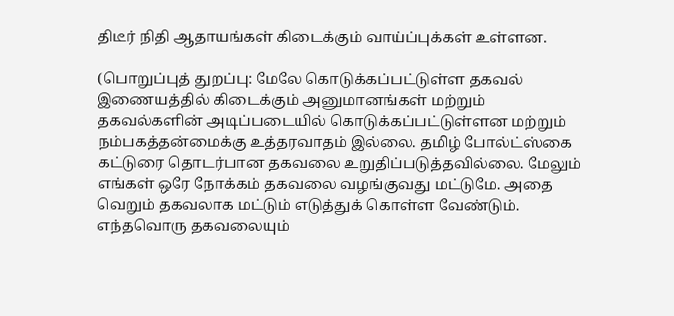திடீர் நிதி ஆதாயங்கள் கிடைக்கும் வாய்ப்புக்கள் உள்ளன.

(பொறுப்புத் துறப்பு: மேலே கொடுக்கப்பட்டுள்ள தகவல் இணையத்தில் கிடைக்கும் அனுமானங்கள் மற்றும் தகவல்களின் அடிப்படையில் கொடுக்கப்பட்டுள்ளன மற்றும் நம்பகத்தன்மைக்கு உத்தரவாதம் இல்லை. தமிழ் போல்ட்ஸ்கை கட்டுரை தொடர்பான தகவலை உறுதிப்படுத்தவில்லை. மேலும் எங்கள் ஒரே நோக்கம் தகவலை வழங்குவது மட்டுமே. அதை வெறும் தகவலாக மட்டும் எடுத்துக் கொள்ள வேண்டும். எந்தவொரு தகவலையும்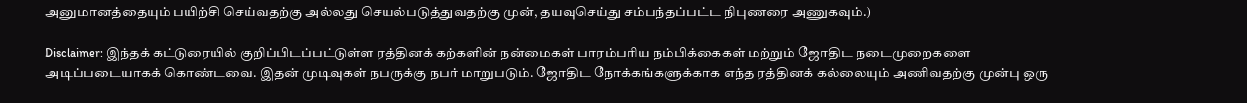அனுமானத்தையும் பயிற்சி செய்வதற்கு அல்லது செயல்படுத்துவதற்கு முன், தயவுசெய்து சம்பந்தப்பட்ட நிபுணரை அணுகவும்.)

Disclaimer: இந்தக் கட்டுரையில் குறிப்பிடப்பட்டுள்ள ரத்தினக் கற்களின் நன்மைகள் பாரம்பரிய நம்பிக்கைகள் மற்றும் ஜோதிட நடைமுறைகளை அடிப்படையாகக் கொண்டவை. இதன் முடிவுகள் நபருக்கு நபர் மாறுபடும். ஜோதிட நோக்கங்களுக்காக எந்த ரத்தினக் கல்லையும் அணிவதற்கு முன்பு ஒரு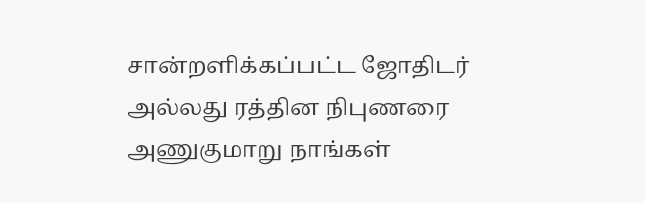சான்றளிக்கப்பட்ட ஜோதிடர் அல்லது ரத்தின நிபுணரை அணுகுமாறு நாங்கள்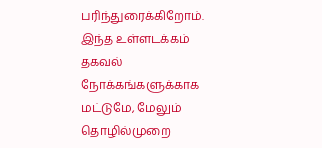பரிந்துரைக்கிறோம். இந்த உள்ளடக்கம் தகவல் நோக்கங்களுக்காக மட்டுமே, மேலும் தொழில்முறை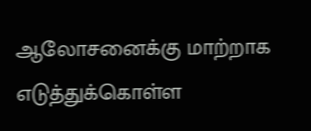ஆலோசனைக்கு மாற்றாக எடுத்துக்கொள்ள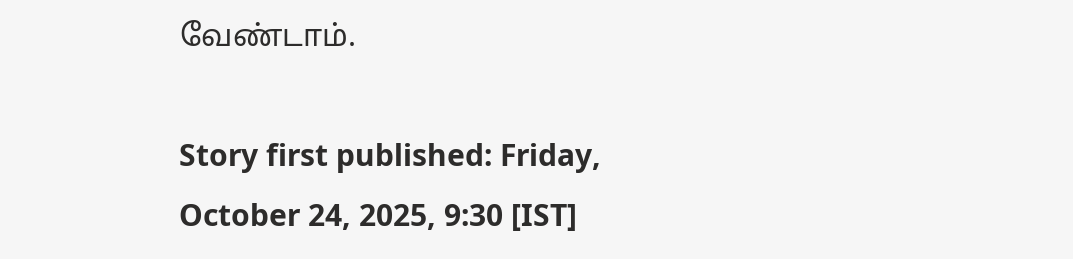வேண்டாம்.

Story first published: Friday, October 24, 2025, 9:30 [IST]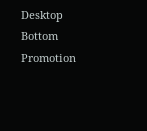Desktop Bottom Promotion